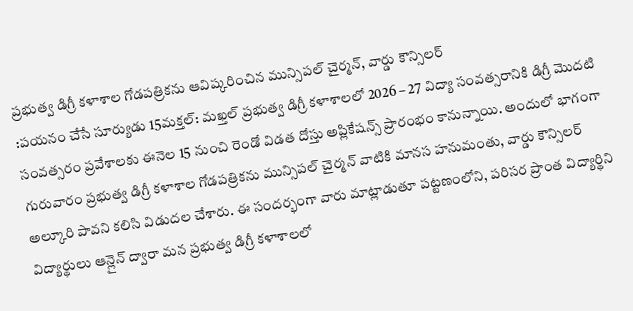ప్రభుత్వ డిగ్రీ కళాశాల గోడపత్రికను ఆవిష్కరించిన మున్సిపల్ చైర్మన్, వార్డు కౌన్సిలర్
:పయనం చేసే సూర్యుడు 15మక్తల్: మఖ్తల్ ప్రభుత్వ డిగ్రీ కళాశాలలో 2026 – 27 విద్యా సంవత్సరానికి డిగ్రీ మొదటి సంవత్సరం ప్రవేశాలకు ఈనెల 15 నుంచి రెండో విడత దోస్తు అప్లికేషన్స్ ప్రారంభం కానున్నాయి. అందులో భాగంగా గురువారం ప్రభుత్వ డిగ్రీ కళాశాల గోడపత్రికను మున్సిపల్ చైర్మన్ వాటికి మానస హనుమంతు, వార్డు కౌన్సిలర్ అల్కూరి పావని కలిసి విడుదల చేశారు. ఈ సందర్భంగా వారు మాట్లాడుతూ పట్టణంలోని, పరిసర ప్రాంత విద్యార్థిని విద్యార్థులు ఆన్లైన్ ద్వారా మన ప్రభుత్వ డిగ్రీ కళాశాలలో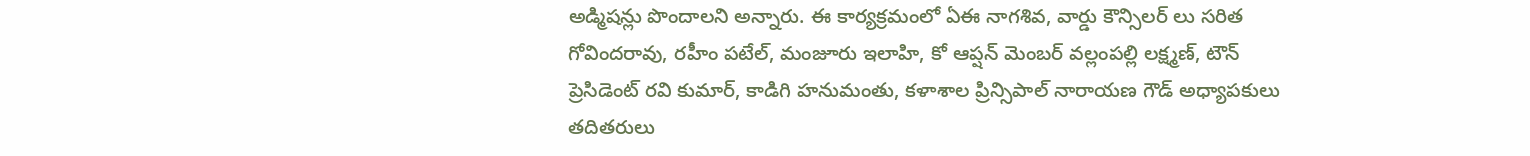అడ్మిషన్లు పొందాలని అన్నారు. ఈ కార్యక్రమంలో ఏఈ నాగశివ, వార్డు కౌన్సిలర్ లు సరిత గోవిందరావు, రహీం పటేల్, మంజూరు ఇలాహి, కో ఆప్షన్ మెంబర్ వల్లంపల్లి లక్ష్మణ్, టౌన్ ప్రెసిడెంట్ రవి కుమార్, కాడిగి హనుమంతు, కళాశాల ప్రిన్సిపాల్ నారాయణ గౌడ్ అధ్యాపకులు తదితరులు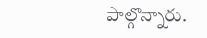పాల్గొన్నారు.